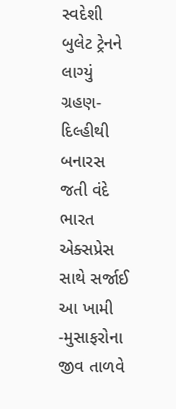સ્વદેશી બુલેટ ટ્રેનને લાગ્યું ગ્રહણ- દિલ્હીથી બનારસ જતી વંદે ભારત એક્સપ્રેસ સાથે સર્જાઈ આ ખામી -મુસાફરોના જીવ તાળવે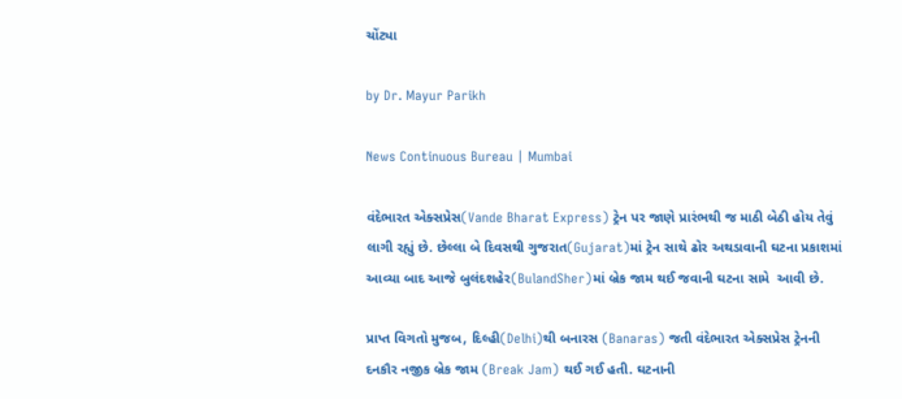ચોંટ્યા

by Dr. Mayur Parikh

News Continuous Bureau | Mumbai

વંદેભારત એક્સપ્રેસ(Vande Bharat Express) ટ્રેન પર જાણે પ્રારંભથી જ માઠી બેઠી હોય તેવું લાગી રહ્યું છે. છેલ્લા બે દિવસથી ગુજરાત(Gujarat)માં ટ્રેન સાથે ઢોર અથડાવાની ઘટના પ્રકાશમાં આવ્યા બાદ આજે બુલંદશહેર(BulandSher)માં બ્રેક જામ થઈ જવાની ઘટના સામે  આવી છે.

પ્રાપ્ત વિગતો મુજબ, દિલ્હી(Delhi)થી બનારસ (Banaras) જતી વંદેભારત એક્સપ્રેસ ટ્રેનની દનકૌર નજીક બ્રેક જામ (Break Jam) થઈ ગઈ હતી. ઘટનાની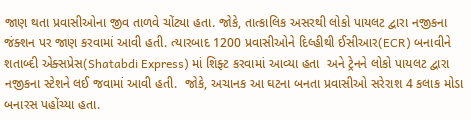જાણ થતા પ્રવાસીઓના જીવ તાળવે ચોંટ્યા હતા. જોકે, તાત્કાલિક અસરથી લોકો પાયલટ દ્વારા નજીકના જંક્શન પર જાણ કરવામાં આવી હતી. ત્યારબાદ 1200 પ્રવાસીઓને દિલ્હીથી ઈસીઆર(ECR) બનાવીને શતાબ્દી એક્સપ્રેસ(Shatabdi Express) માં શિફ્ટ કરવામાં આવ્યા હતા  અને ટ્રેનને લોકો પાયલટ દ્વારા નજીકના સ્ટેશને લઈ જવામાં આવી હતી.  જોકે, અચાનક આ ઘટના બનતા પ્રવાસીઓ સરેરાશ 4 કલાક મોડા બનારસ પહોંચ્યા હતા.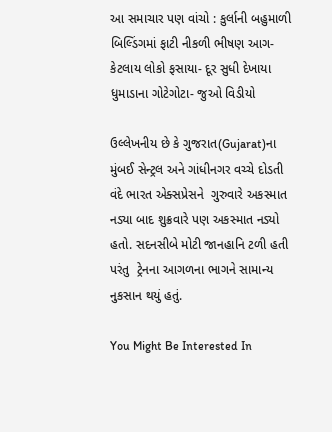આ સમાચાર પણ વાંચો : કુર્લાની બહુમાળી બિલ્ડિંગમાં ફાટી નીકળી ભીષણ આગ- કેટલાય લોકો ફસાયા- દૂર સુધી દેખાયા ધુમાડાના ગોટેગોટા- જુઓ વિડીયો

ઉલ્લેખનીય છે કે ગુજરાત(Gujarat)ના મુંબઈ સેન્ટ્રલ અને ગાંધીનગર વચ્ચે દોડતી વંદે ભારત એક્સપ્રેસને  ગુરુવારે અકસ્માત નડ્યા બાદ શુક્રવારે પણ અકસ્માત નડ્યો હતો. સદનસીબે મોટી જાનહાનિ ટળી હતી પરંતુ  ટ્રેનના આગળના ભાગને સામાન્ય નુકસાન થયું હતું.

You Might Be Interested In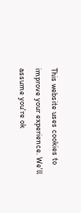This website uses cookies to improve your experience. We'll assume you're ok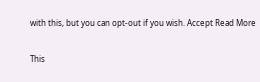with this, but you can opt-out if you wish. Accept Read More

This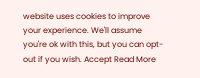website uses cookies to improve your experience. We'll assume you're ok with this, but you can opt-out if you wish. Accept Read More